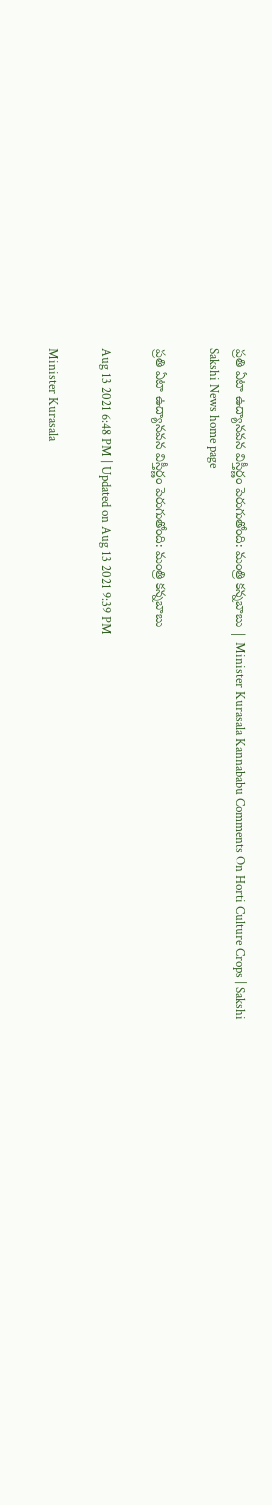ప్రతి ఏటా ఉద్యానవన విస్తీర్ణం పెరుగుతోంది: మంత్రి కన్నబాబు | Minister Kurasala Kannababu Comments On Horti Culture Crops | Sakshi
Sakshi News home page

ప్రతి ఏటా ఉద్యానవన విస్తీర్ణం పెరుగుతోంది: మంత్రి కన్నబాబు

Aug 13 2021 6:48 PM | Updated on Aug 13 2021 9:39 PM

Minister Kurasala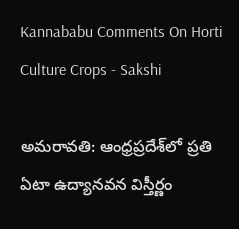Kannababu Comments On Horti Culture Crops - Sakshi

అమరావతి: ఆంధ్రప్రదేశ్‌లో ప్రతి ఏటా ఉద్యానవన విస్తీర్ణం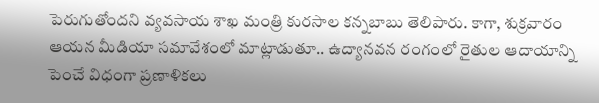పెరుగుతోందని వ్యవసాయ శాఖ మంత్రి కురసాల కన్నబాబు తెలిపారు. కాగా, శుక్రవారం ఆయన మీడియా సమావేశంలో మాట్లాడుతూ.. ఉద్యానవన రంగంలో రైతుల ఆదాయాన్ని పెంచే విధంగా ప్రణాళికలు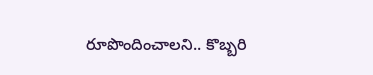రూపొందించాలని.. కొబ్బరి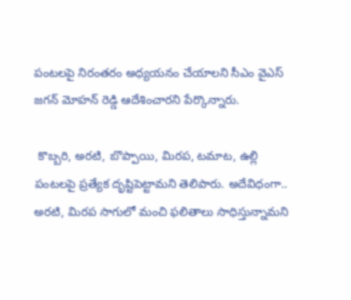పంటలపై నిరంతరం అధ్యయనం చేయాలని సీఎం వైఎస్‌ జగన్‌ మోహన్‌ రెడ్డి ఆదేశించారని పేర్కొన్నారు.

 కొబ్బరి, అరటి, బొప్పాయి, మిరప, టమాట, ఉల్లి పంటలపై ప్రత్యేక దృష్టిపెట్టామని తెలిపారు. అదేవిధంగా.. అరటి, మిరప సాగులో మంచి ఫలితాలు సాధిస్తున్నామని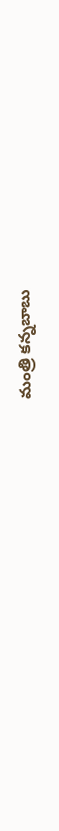మంత్రి కన్నబాబు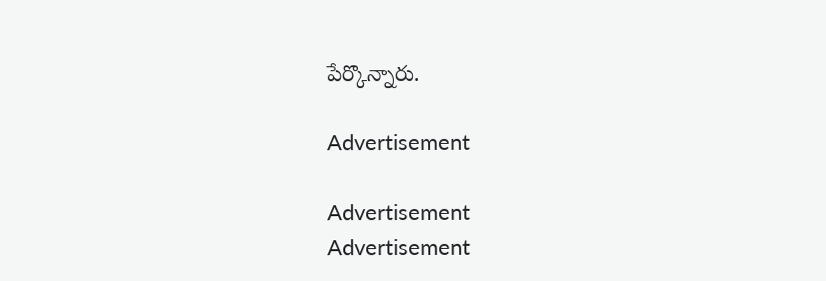పేర్కొన్నారు.

Advertisement

Advertisement
Advertisement